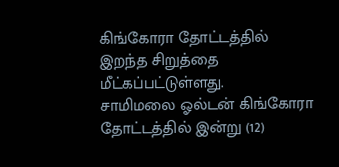கிங்கோரா தோட்டத்தில் இறந்த சிறுத்தை மீட்கப்பட்டுள்ளது.
சாமிமலை ஓல்டன் கிங்கோரா தோட்டத்தில் இன்று (12)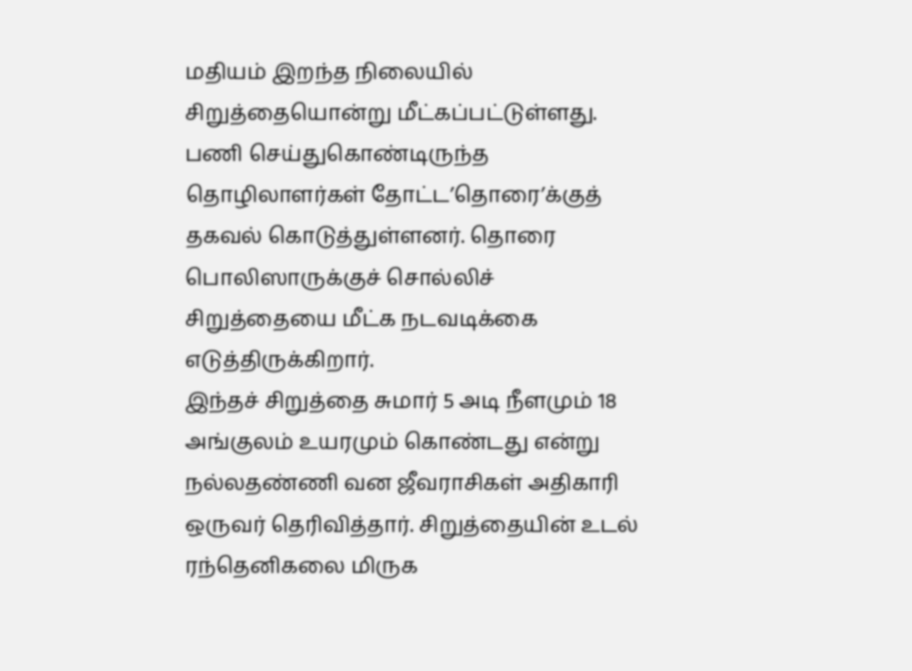மதியம் இறந்த நிலையில் சிறுத்தையொன்று மீட்கப்பட்டுள்ளது.
பணி செய்துகொண்டிருந்த தொழிலாளர்கள் தோட்ட’தொரை’க்குத் தகவல் கொடுத்துள்ளனர். தொரை பொலிஸாருக்குச் சொல்லிச் சிறுத்தையை மீட்க நடவடிக்கை எடுத்திருக்கிறார்.
இந்தச் சிறுத்தை சுமார் 5 அடி நீளமும் 18 அங்குலம் உயரமும் கொண்டது என்று நல்லதண்ணி வன ஜீவராசிகள் அதிகாரி ஒருவர் தெரிவித்தார். சிறுத்தையின் உடல் ரந்தெனிகலை மிருக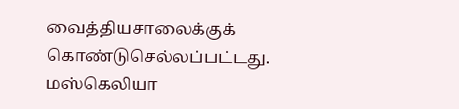வைத்தியசாலைக்குக் கொண்டுசெல்லப்பட்டது.
மஸ்கெலியா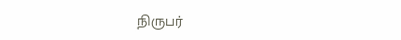நிருபர்